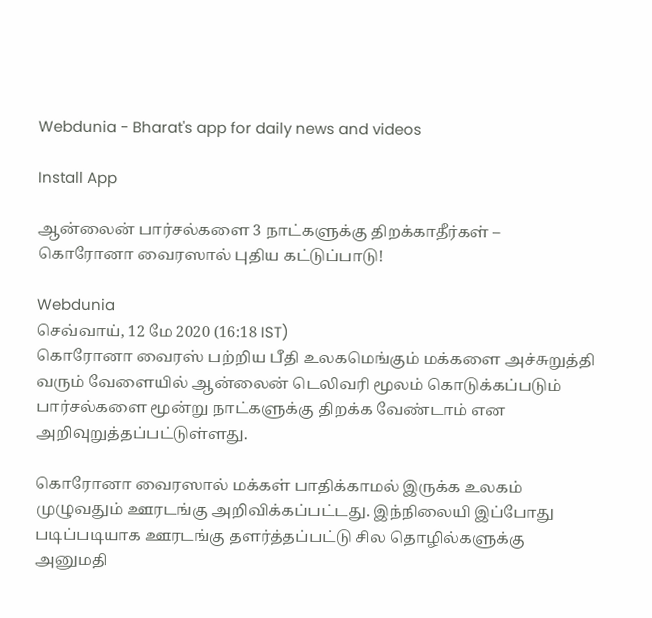Webdunia - Bharat's app for daily news and videos

Install App

ஆன்லைன் பார்சல்களை 3 நாட்களுக்கு திறக்காதீர்கள் – கொரோனா வைரஸால் புதிய கட்டுப்பாடு!

Webdunia
செவ்வாய், 12 மே 2020 (16:18 IST)
கொரோனா வைரஸ் பற்றிய பீதி உலகமெங்கும் மக்களை அச்சுறுத்தி வரும் வேளையில் ஆன்லைன் டெலிவரி மூலம் கொடுக்கப்படும் பார்சல்களை மூன்று நாட்களுக்கு திறக்க வேண்டாம் என அறிவுறுத்தப்பட்டுள்ளது.

கொரோனா வைரஸால் மக்கள் பாதிக்காமல் இருக்க உலகம் முழுவதும் ஊரடங்கு அறிவிக்கப்பட்டது. இந்நிலையி இப்போது படிப்படியாக ஊரடங்கு தளர்த்தப்பட்டு சில தொழில்களுக்கு அனுமதி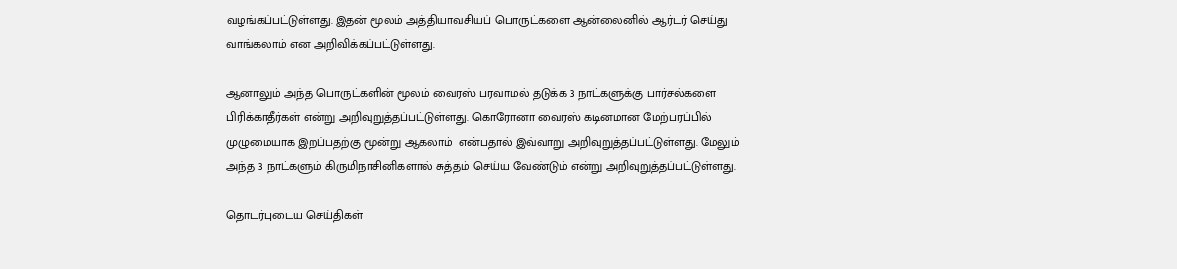வழங்கப்பட்டுள்ளது. இதன் மூலம் அத்தியாவசியப் பொருட்களை ஆன்லைனில் ஆர்டர் செய்து வாங்கலாம் என அறிவிக்கப்பட்டுள்ளது.

ஆனாலும் அந்த பொருட்களின் மூலம் வைரஸ் பரவாமல் தடுக்க 3 நாட்களுக்கு பார்சல்களை பிரிக்காதீர்கள் என்று அறிவுறுத்தப்பட்டுள்ளது. கொரோனா வைரஸ் கடினமான மேற்பரப்பில் முழுமையாக இறப்பதற்கு மூன்று ஆகலாம்  என்பதால் இவ்வாறு அறிவுறுத்தப்பட்டுள்ளது. மேலும் அந்த 3 நாட்களும் கிருமிநாசினிகளால் சுத்தம் செய்ய வேண்டும் என்று அறிவுறுத்தப்பட்டுள்ளது.

தொடர்புடைய செய்திகள்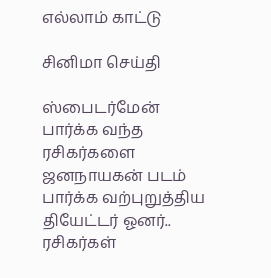எல்லாம் காட்டு

சினிமா செய்தி

ஸ்பைடர்மேன் பார்க்க வந்த ரசிகர்களை ஜனநாயகன் படம் பார்க்க வற்புறுத்திய தியேட்டர் ஓனர்.. ரசிகர்கள்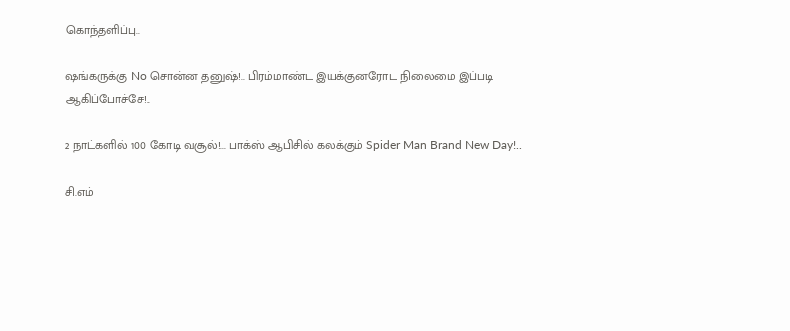கொந்தளிப்பு..

ஷங்கருக்கு No சொன்ன தனுஷ்!.. பிரம்மாண்ட இயக்குனரோட நிலைமை இப்படி ஆகிப்போச்சே!..

2 நாட்களில் 100 கோடி வசூல்!... பாக்ஸ் ஆபிசில் கலக்கும் Spider Man Brand New Day!..

சி.எம்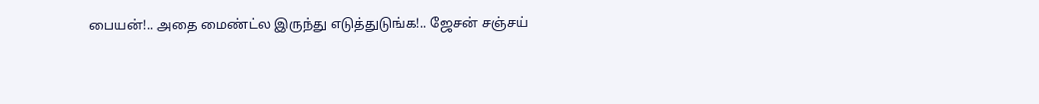பையன்!.. அதை மைண்ட்ல இருந்து எடுத்துடுங்க!.. ஜேசன் சஞ்சய்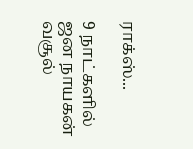ராக்ஸ்...

9 நாட்களில் ஜன நாயகன் வசூல்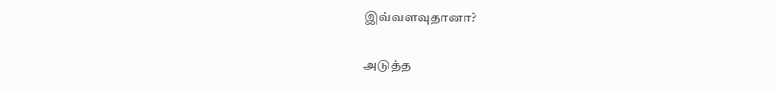இவ்வளவுதானா?

அடுத்த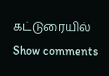கட்டுரையில்
Show comments